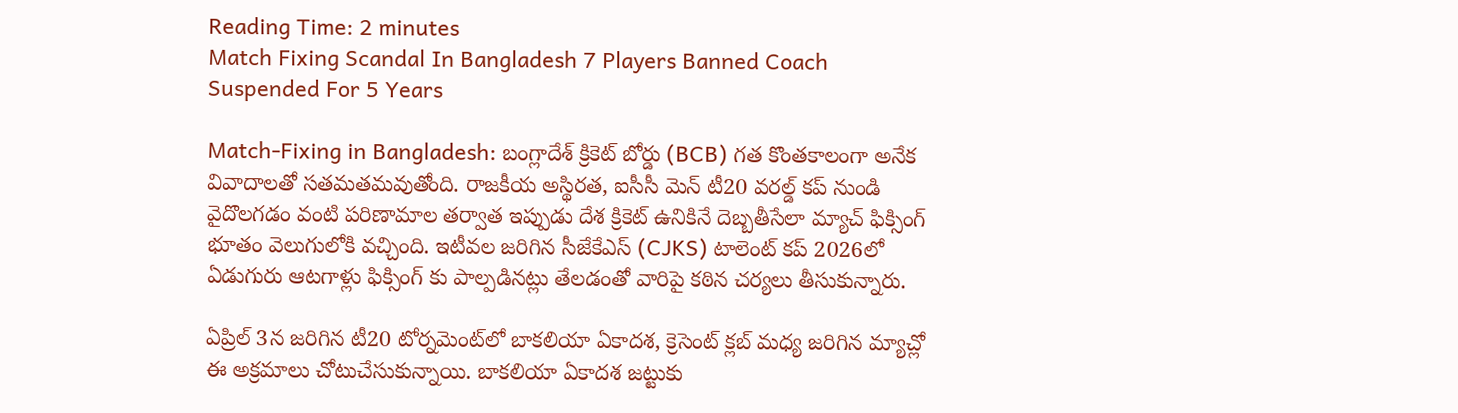Reading Time: 2 minutes
Match Fixing Scandal In Bangladesh 7 Players Banned Coach Suspended For 5 Years

Match-Fixing in Bangladesh: బంగ్లాదేశ్ క్రికెట్ బోర్డు (BCB) గత కొంతకాలంగా అనేక వివాదాలతో సతమతమవుతోంది. రాజకీయ అస్థిరత, ఐసీసీ మెన్ టీ20 వరల్డ్ కప్ నుండి వైదొలగడం వంటి పరిణామాల తర్వాత ఇప్పుడు దేశ క్రికెట్ ఉనికినే దెబ్బతీసేలా మ్యాచ్ ఫిక్సింగ్ భూతం వెలుగులోకి వచ్చింది. ఇటీవల జరిగిన సీజేకేఎస్ (CJKS) టాలెంట్ కప్ 2026లో ఏడుగురు ఆటగాళ్లు ఫిక్సింగ్‌ కు పాల్పడినట్లు తేలడంతో వారిపై కఠిన చర్యలు తీసుకున్నారు.

ఏప్రిల్ 3న జరిగిన టీ20 టోర్నమెంట్‌లో బాకలియా ఏకాదశ, క్రెసెంట్ క్లబ్ మధ్య జరిగిన మ్యాచ్లో ఈ అక్రమాలు చోటుచేసుకున్నాయి. బాకలియా ఏకాదశ జట్టుకు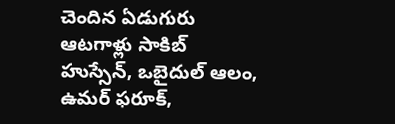చెందిన ఏడుగురు ఆటగాళ్లు సాకిబ్ హుస్సేన్, ఒబైదుల్ ఆలం, ఉమర్ ఫరూక్,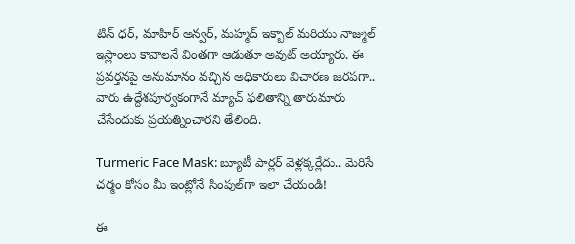టిన్ ధర్, మాహిర్ అన్వర్, మహ్మద్ ఇక్బాల్ మరియు నాజ్ముల్ ఇస్లాంలు కావాలనే వింతగా ఆడుతూ అవుట్ అయ్యారు. ఈ ప్రవర్తనపై అనుమానం వచ్చిన అధికారులు విచారణ జరపగా.. వారు ఉద్దేశపూర్వకంగానే మ్యాచ్ ఫలితాన్ని తారుమారు చేసేందుకు ప్రయత్నించారని తేలింది.

Turmeric Face Mask: బ్యూటీ పార్లర్ వెళ్లక్కర్లేదు.. మెరిసే చర్మం కోసం మీ ఇంట్లోనే సింపుల్‌గా ఇలా చేయండి!

ఈ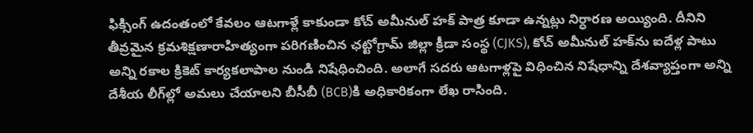ఫిక్సింగ్ ఉదంతంలో కేవలం ఆటగాళ్లే కాకుండా కోచ్ అమీనుల్ హక్ పాత్ర కూడా ఉన్నట్లు నిర్ధారణ అయ్యింది. దీనిని తీవ్రమైన క్రమశిక్షణారాహిత్యంగా పరిగణించిన ఛట్టోగ్రామ్ జిల్లా క్రీడా సంస్థ (CJKS), కోచ్ అమీనుల్ హక్‌ను ఐదేళ్ల పాటు అన్ని రకాల క్రికెట్ కార్యకలాపాల నుండి నిషేధించింది. అలాగే సదరు ఆటగాళ్లపై విధించిన నిషేధాన్ని దేశవ్యాప్తంగా అన్ని దేశీయ లీగ్‌ల్లో అమలు చేయాలని బీసీబీ (BCB)కి అధికారికంగా లేఖ రాసింది.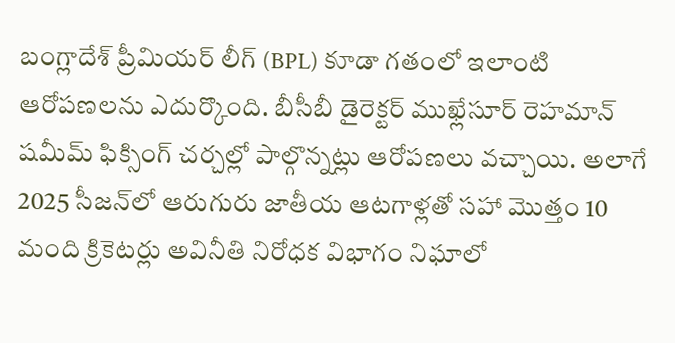బంగ్లాదేశ్ ప్రీమియర్ లీగ్ (BPL) కూడా గతంలో ఇలాంటి ఆరోపణలను ఎదుర్కొంది. బీసీబీ డైరెక్టర్ ముఖ్లేసూర్ రెహమాన్ షమీమ్ ఫిక్సింగ్ చర్చల్లో పాల్గొన్నట్లు ఆరోపణలు వచ్చాయి. అలాగే 2025 సీజన్‌లో ఆరుగురు జాతీయ ఆటగాళ్లతో సహా మొత్తం 10 మంది క్రికెటర్లు అవినీతి నిరోధక విభాగం నిఘాలో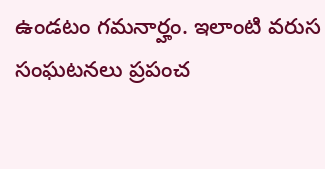ఉండటం గమనార్హం. ఇలాంటి వరుస సంఘటనలు ప్రపంచ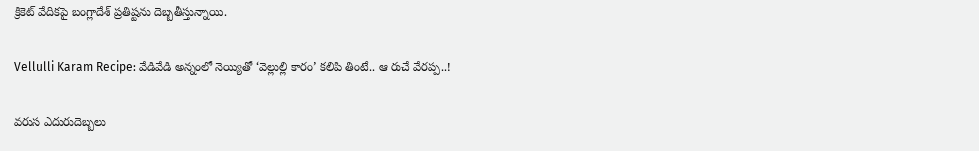క్రికెట్ వేదికపై బంగ్లాదేశ్ ప్రతిష్టను దెబ్బతీస్తున్నాయి.

Vellulli Karam Recipe: వేడివేడి అన్నంలో నెయ్యితో ‘వెల్లుల్లి కారం’ కలిపి తింటే.. ఆ రుచే వేరప్ప..!

వరుస ఎదురుదెబ్బలు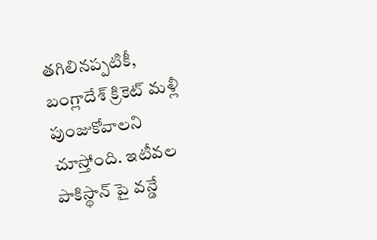తగిలినప్పటికీ, బంగ్లాదేశ్ క్రికెట్ మళ్లీ పుంజుకోవాలని చూస్తోంది. ఇటీవల పాకిస్థాన్‌ పై వన్డే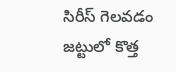సిరీస్ గెలవడం జట్టులో కొత్త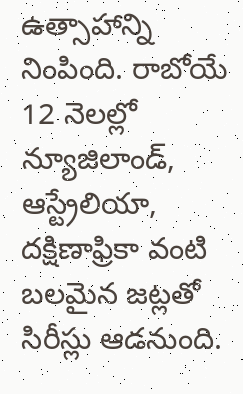ఉత్సాహాన్ని నింపింది. రాబోయే 12 నెలల్లో న్యూజిలాండ్, ఆస్ట్రేలియా, దక్షిణాఫ్రికా వంటి బలమైన జట్లతో సిరీస్లు ఆడనుంది.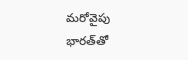మరోవైపు భారత్‌తో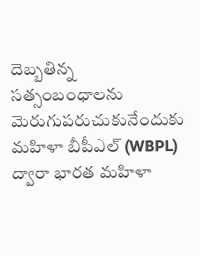దెబ్బతిన్న సత్సంబంధాలను మెరుగుపరుచుకునేందుకు మహిళా బీపీఎల్ (WBPL) ద్వారా భారత మహిళా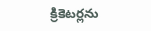క్రికెటర్లను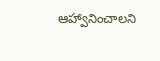ఆహ్వానించాలని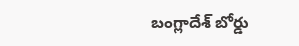బంగ్లాదేశ్ బోర్డు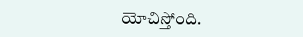యోచిస్తోంది.